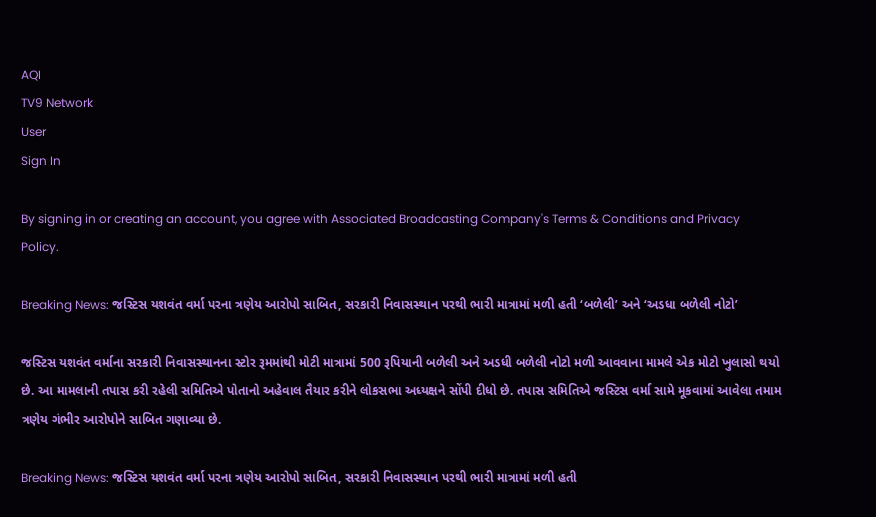AQI
TV9 Network
User
Sign In

By signing in or creating an account, you agree with Associated Broadcasting Company's Terms & Conditions and Privacy Policy.

Breaking News: જસ્ટિસ યશવંત વર્મા પરના ત્રણેય આરોપો સાબિત, સરકારી નિવાસસ્થાન પરથી ભારી માત્રામાં મળી હતી ‘બળેલી’ અને ‘અડધા બળેલી નોટો’

જસ્ટિસ યશવંત વર્માના સરકારી નિવાસસ્થાનના સ્ટોર રૂમમાંથી મોટી માત્રામાં 500 રૂપિયાની બળેલી અને અડધી બળેલી નોટો મળી આવવાના મામલે એક મોટો ખુલાસો થયો છે. આ મામલાની તપાસ કરી રહેલી સમિતિએ પોતાનો અહેવાલ તૈયાર કરીને લોકસભા અધ્યક્ષને સોંપી દીધો છે. તપાસ સમિતિએ જસ્ટિસ વર્મા સામે મૂકવામાં આવેલા તમામ ત્રણેય ગંભીર આરોપોને સાબિત ગણાવ્યા છે.

Breaking News: જસ્ટિસ યશવંત વર્મા પરના ત્રણેય આરોપો સાબિત, સરકારી નિવાસસ્થાન પરથી ભારી માત્રામાં મળી હતી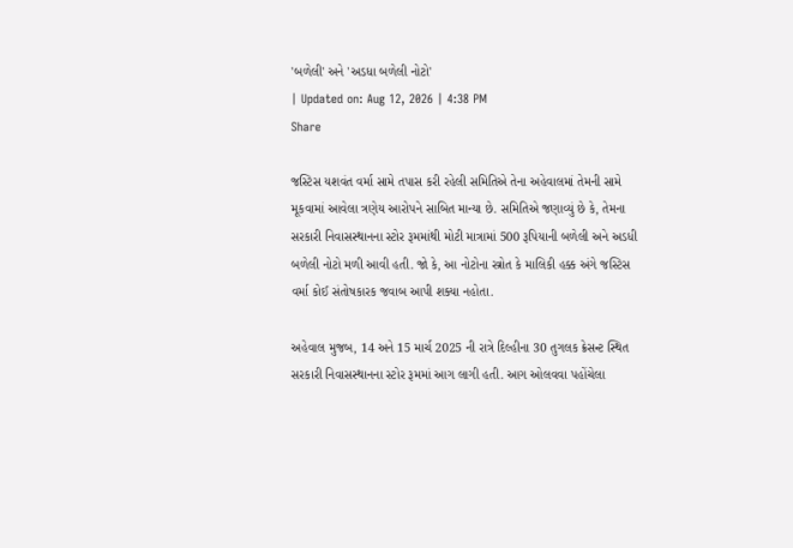'બળેલી' અને 'અડધા બળેલી નોટો'
| Updated on: Aug 12, 2026 | 4:38 PM
Share

જસ્ટિસ યશવંત વર્મા સામે તપાસ કરી રહેલી સમિતિએ તેના અહેવાલમાં તેમની સામે મૂકવામાં આવેલા ત્રણેય આરોપને સાબિત માન્યા છે. સમિતિએ જણાવ્યું છે કે, તેમના સરકારી નિવાસસ્થાનના સ્ટોર રૂમમાંથી મોટી માત્રામાં 500 રૂપિયાની બળેલી અને અડધી બળેલી નોટો મળી આવી હતી. જો કે, આ નોટોના સ્ત્રોત કે માલિકી હક્ક અંગે જસ્ટિસ વર્મા કોઈ સંતોષકારક જવાબ આપી શક્યા નહોતા.

અહેવાલ મુજબ, 14 અને 15 માર્ચ 2025 ની રાત્રે દિલ્હીના 30 તુગલક ક્રેસન્ટ સ્થિત સરકારી નિવાસસ્થાનના સ્ટોર રૂમમાં આગ લાગી હતી. આગ ઓલવવા પહોંચેલા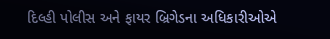દિલ્હી પોલીસ અને ફાયર બ્રિગેડના અધિકારીઓએ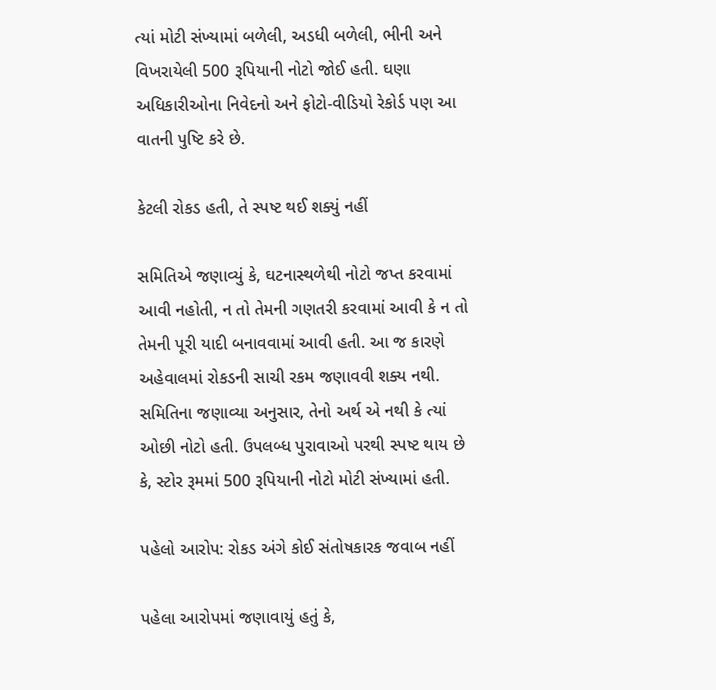ત્યાં મોટી સંખ્યામાં બળેલી, અડધી બળેલી, ભીની અને વિખરાયેલી 500 રૂપિયાની નોટો જોઈ હતી. ઘણા અધિકારીઓના નિવેદનો અને ફોટો-વીડિયો રેકોર્ડ પણ આ વાતની પુષ્ટિ કરે છે.

કેટલી રોકડ હતી, તે સ્પષ્ટ થઈ શક્યું નહીં

સમિતિએ જણાવ્યું કે, ઘટનાસ્થળેથી નોટો જપ્ત કરવામાં આવી નહોતી, ન તો તેમની ગણતરી કરવામાં આવી કે ન તો તેમની પૂરી યાદી બનાવવામાં આવી હતી. આ જ કારણે અહેવાલમાં રોકડની સાચી રકમ જણાવવી શક્ય નથી. સમિતિના જણાવ્યા અનુસાર, તેનો અર્થ એ નથી કે ત્યાં ઓછી નોટો હતી. ઉપલબ્ધ પુરાવાઓ પરથી સ્પષ્ટ થાય છે કે, સ્ટોર રૂમમાં 500 રૂપિયાની નોટો મોટી સંખ્યામાં હતી.

પહેલો આરોપ: રોકડ અંગે કોઈ સંતોષકારક જવાબ નહીં

પહેલા આરોપમાં જણાવાયું હતું કે,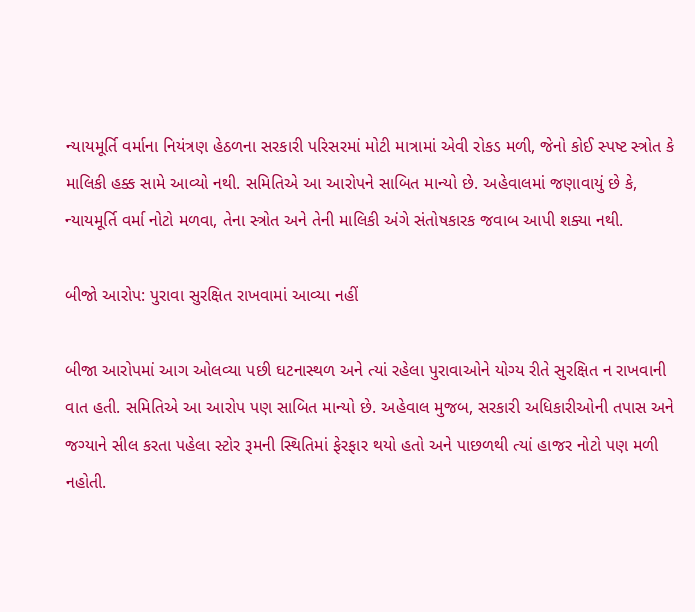ન્યાયમૂર્તિ વર્માના નિયંત્રણ હેઠળના સરકારી પરિસરમાં મોટી માત્રામાં એવી રોકડ મળી, જેનો કોઈ સ્પષ્ટ સ્ત્રોત કે માલિકી હક્ક સામે આવ્યો નથી. સમિતિએ આ આરોપને સાબિત માન્યો છે. અહેવાલમાં જણાવાયું છે કે, ન્યાયમૂર્તિ વર્મા નોટો મળવા, તેના સ્ત્રોત અને તેની માલિકી અંગે સંતોષકારક જવાબ આપી શક્યા નથી.

બીજો આરોપ: પુરાવા સુરક્ષિત રાખવામાં આવ્યા નહીં

બીજા આરોપમાં આગ ઓલવ્યા પછી ઘટનાસ્થળ અને ત્યાં રહેલા પુરાવાઓને યોગ્ય રીતે સુરક્ષિત ન રાખવાની વાત હતી. સમિતિએ આ આરોપ પણ સાબિત માન્યો છે. અહેવાલ મુજબ, સરકારી અધિકારીઓની તપાસ અને જગ્યાને સીલ કરતા પહેલા સ્ટોર રૂમની સ્થિતિમાં ફેરફાર થયો હતો અને પાછળથી ત્યાં હાજર નોટો પણ મળી નહોતી.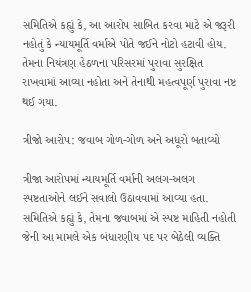સમિતિએ કહ્યું કે, આ આરોપ સાબિત કરવા માટે એ જરૂરી નહોતું કે ન્યાયમૂર્તિ વર્માએ પોતે જઈને નોટો હટાવી હોય. તેમના નિયંત્રણ હેઠળના પરિસરમાં પુરાવા સુરક્ષિત રાખવામાં આવ્યા નહોતા અને તેનાથી મહત્વપૂર્ણ પુરાવા નષ્ટ થઈ ગયા.

ત્રીજો આરોપ: જવાબ ગોળ-ગોળ અને અધૂરો બતાવ્યો

ત્રીજા આરોપમાં ન્યાયમૂર્તિ વર્માની અલગ-અલગ સ્પષ્ટતાઓને લઈને સવાલો ઉઠાવવામાં આવ્યા હતા. સમિતિએ કહ્યું કે, તેમના જવાબમાં એ સ્પષ્ટ માહિતી નહોતી જેની આ મામલે એક બંધારણીય પદ પર બેઠેલી વ્યક્તિ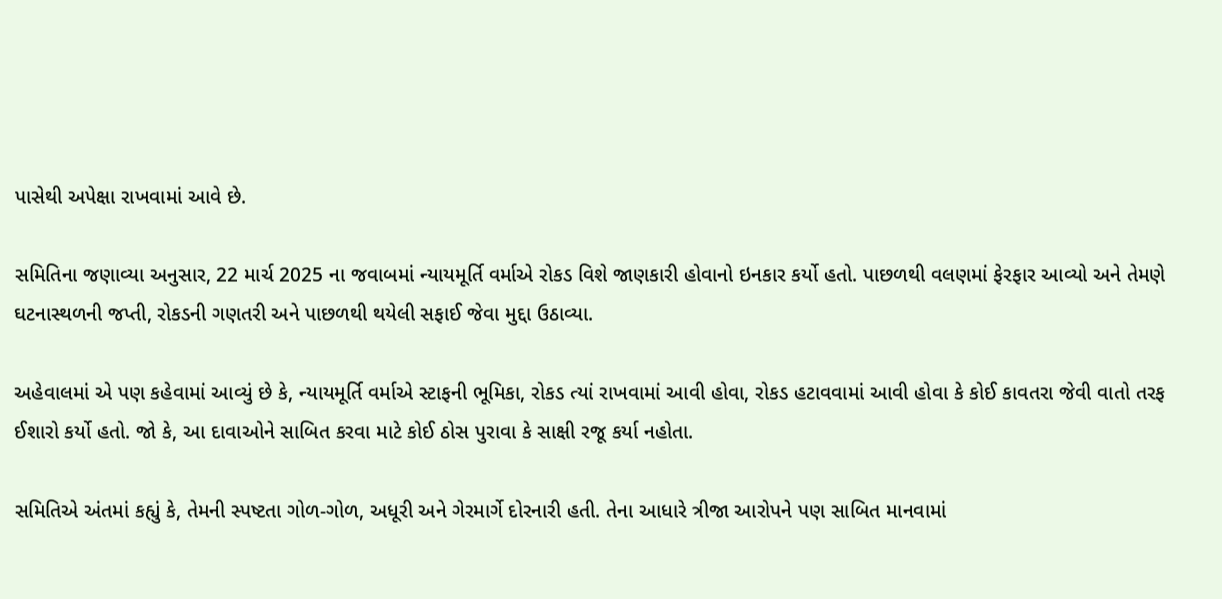પાસેથી અપેક્ષા રાખવામાં આવે છે.

સમિતિના જણાવ્યા અનુસાર, 22 માર્ચ 2025 ના જવાબમાં ન્યાયમૂર્તિ વર્માએ રોકડ વિશે જાણકારી હોવાનો ઇનકાર કર્યો હતો. પાછળથી વલણમાં ફેરફાર આવ્યો અને તેમણે ઘટનાસ્થળની જપ્તી, રોકડની ગણતરી અને પાછળથી થયેલી સફાઈ જેવા મુદ્દા ઉઠાવ્યા.

અહેવાલમાં એ પણ કહેવામાં આવ્યું છે કે, ન્યાયમૂર્તિ વર્માએ સ્ટાફની ભૂમિકા, રોકડ ત્યાં રાખવામાં આવી હોવા, રોકડ હટાવવામાં આવી હોવા કે કોઈ કાવતરા જેવી વાતો તરફ ઈશારો કર્યો હતો. જો કે, આ દાવાઓને સાબિત કરવા માટે કોઈ ઠોસ પુરાવા કે સાક્ષી રજૂ કર્યા નહોતા.

સમિતિએ અંતમાં કહ્યું કે, તેમની સ્પષ્ટતા ગોળ-ગોળ, અધૂરી અને ગેરમાર્ગે દોરનારી હતી. તેના આધારે ત્રીજા આરોપને પણ સાબિત માનવામાં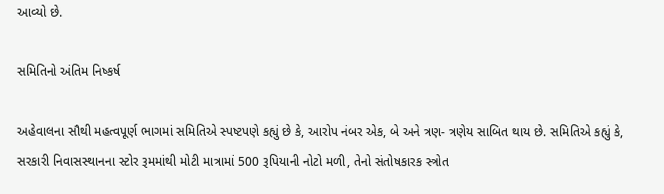આવ્યો છે.

સમિતિનો અંતિમ નિષ્કર્ષ

અહેવાલના સૌથી મહત્વપૂર્ણ ભાગમાં સમિતિએ સ્પષ્ટપણે કહ્યું છે કે, આરોપ નંબર એક, બે અને ત્રણ- ત્રણેય સાબિત થાય છે. સમિતિએ કહ્યું કે, સરકારી નિવાસસ્થાનના સ્ટોર રૂમમાંથી મોટી માત્રામાં 500 રૂપિયાની નોટો મળી, તેનો સંતોષકારક સ્ત્રોત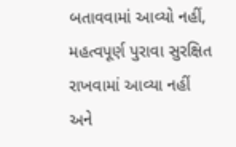બતાવવામાં આવ્યો નહીં, મહત્વપૂર્ણ પુરાવા સુરક્ષિત રાખવામાં આવ્યા નહીં અને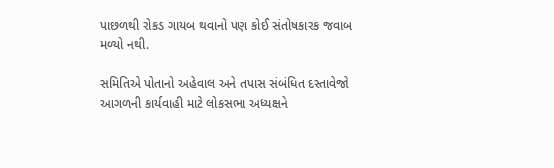પાછળથી રોકડ ગાયબ થવાનો પણ કોઈ સંતોષકારક જવાબ મળ્યો નથી.

સમિતિએ પોતાનો અહેવાલ અને તપાસ સંબંધિત દસ્તાવેજો આગળની કાર્યવાહી માટે લોકસભા અધ્યક્ષને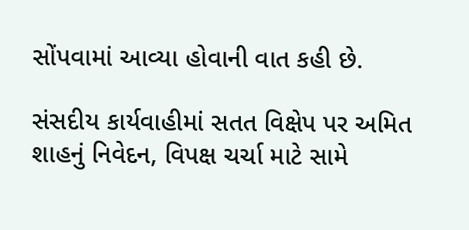સોંપવામાં આવ્યા હોવાની વાત કહી છે.

સંસદીય કાર્યવાહીમાં સતત વિક્ષેપ પર અમિત શાહનું નિવેદન, વિપક્ષ ચર્ચા માટે સામે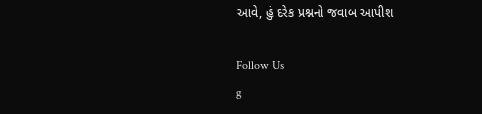આવે, હું દરેક પ્રશ્નનો જવાબ આપીશ

Follow Us
g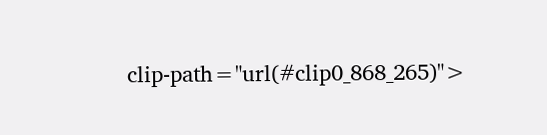clip-path="url(#clip0_868_265)">